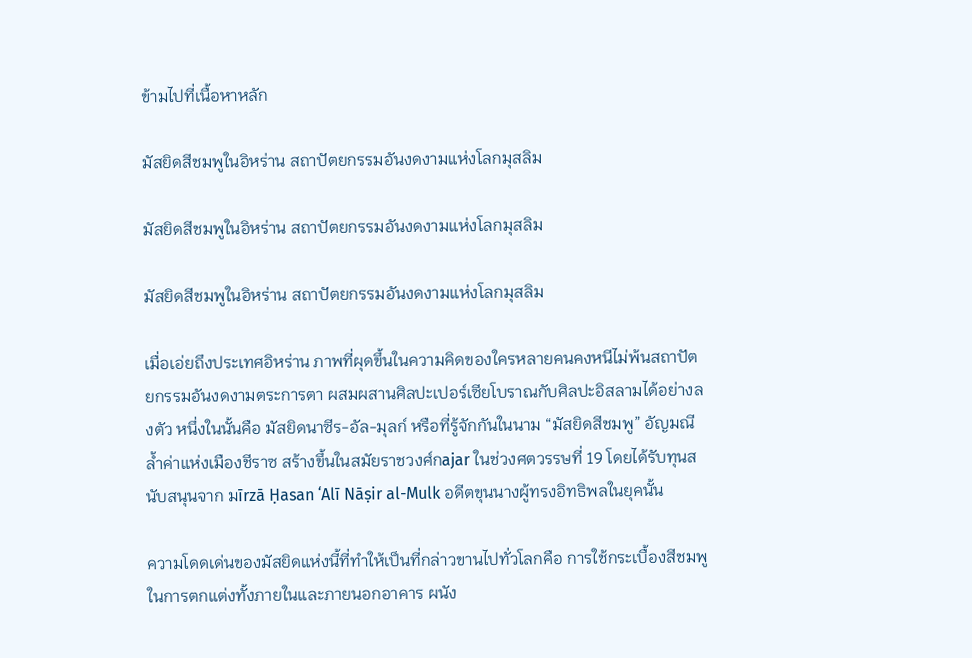ข้ามไปที่เนื้อหาหลัก

มัสยิดสีชมพูในอิหร่าน สถาปัตยกรรมอันงดงามแห่งโลกมุสลิม

มัสยิดสีชมพูในอิหร่าน สถาปัตยกรรมอันงดงามแห่งโลกมุสลิม

มัสยิดสีชมพูในอิหร่าน สถาปัตยกรรมอันงดงามแห่งโลกมุสลิม

เมื่อเอ่ยถึงประเทศอิหร่าน ภาพที่ผุดขึ้นในความคิดของใครหลายคนคงหนีไม่พ้นสถาปัตยกรรมอันงดงามตระการตา ผสมผสานศิลปะเปอร์เซียโบราณกับศิลปะอิสลามได้อย่างลงตัว หนึ่งในนั้นคือ มัสยิดนาซีร-อัล-มุลก์ หรือที่รู้จักกันในนาม “มัสยิดสีชมพู” อัญมณีล้ำค่าแห่งเมืองชีราซ สร้างขึ้นในสมัยราชวงศ์กajar ในช่วงศตวรรษที่ 19 โดยได้รับทุนสนับสนุนจาก มīrzā Ḥasan ʻAlī Nāṣir al-Mulk อดีตขุนนางผู้ทรงอิทธิพลในยุคนั้น

ความโดดเด่นของมัสยิดแห่งนี้ที่ทำให้เป็นที่กล่าวขานไปทั่วโลกคือ การใช้กระเบื้องสีชมพูในการตกแต่งทั้งภายในและภายนอกอาคาร ผนัง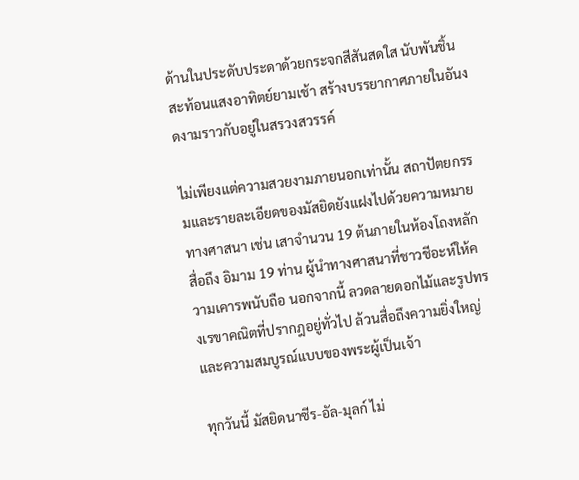ด้านในประดับประดาด้วยกระจกสีสันสดใส นับพันชิ้น สะท้อนแสงอาทิตย์ยามเช้า สร้างบรรยากาศภายในอันงดงามราวกับอยู่ในสรวงสวรรค์

ไม่เพียงแต่ความสวยงามภายนอกเท่านั้น สถาปัตยกรรมและรายละเอียดของมัสยิดยังแฝงไปด้วยความหมายทางศาสนา เช่น เสาจำนวน 19 ต้นภายในห้องโถงหลัก สื่อถึง อิมาม 19 ท่าน ผู้นำทางศาสนาที่ชาวชีอะห์ให้ความเคารพนับถือ นอกจากนี้ ลวดลายดอกไม้และรูปทรงเรขาคณิตที่ปรากฎอยู่ทั่วไป ล้วนสื่อถึงความยิ่งใหญ่และความสมบูรณ์แบบของพระผู้เป็นเจ้า

ทุกวันนี้ มัสยิดนาซีร-อัล-มุลก์ ไม่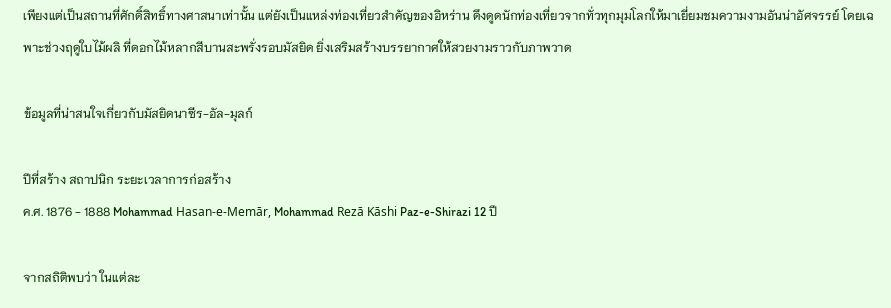เพียงแต่เป็นสถานที่ศักดิ์สิทธิ์ทางศาสนาเท่านั้น แต่ยังเป็นแหล่งท่องเที่ยวสำคัญของอิหร่าน ดึงดูดนักท่องเที่ยวจากทั่วทุกมุมโลกให้มาเยี่ยมชมความงามอันน่าอัศจรรย์ โดยเฉพาะช่วงฤดูใบไม้ผลิ ที่ดอกไม้หลากสีบานสะพรั่งรอบมัสยิด ยิ่งเสริมสร้างบรรยากาศให้สวยงามราวกับภาพวาด

ข้อมูลที่น่าสนใจเกี่ยวกับมัสยิดนาซีร-อัล-มุลก์

ปีที่สร้าง สถาปนิก ระยะเวลาการก่อสร้าง
ค.ศ. 1876 - 1888 Mohammad Hasan-e-Memār, Mohammad Rezā Kāshi Paz-e-Shirazi 12 ปี

จากสถิติพบว่า ในแต่ละ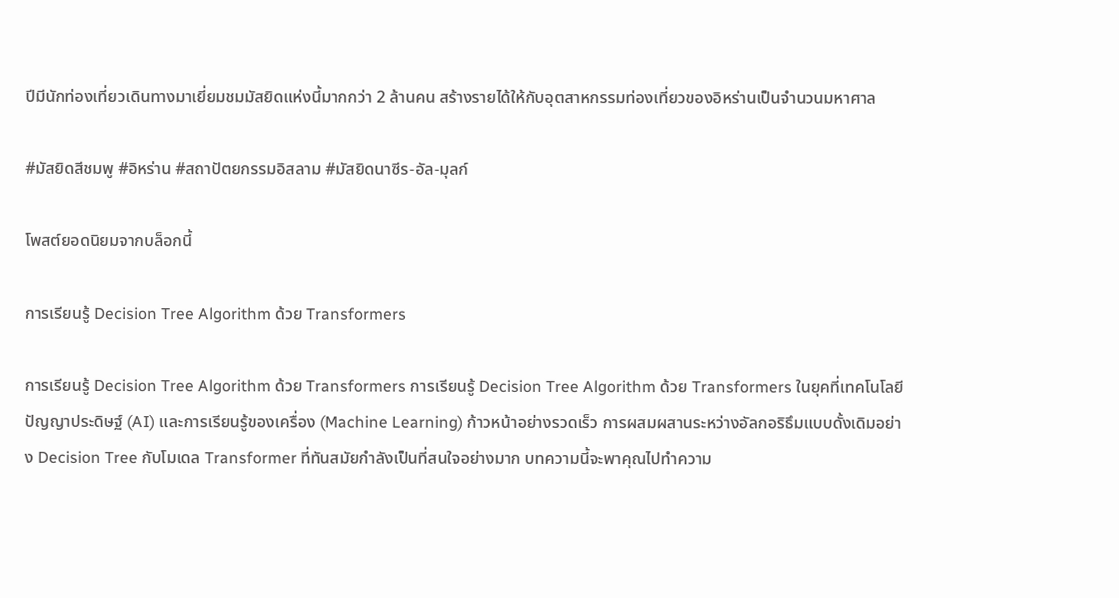ปีมีนักท่องเที่ยวเดินทางมาเยี่ยมชมมัสยิดแห่งนี้มากกว่า 2 ล้านคน สร้างรายได้ให้กับอุตสาหกรรมท่องเที่ยวของอิหร่านเป็นจำนวนมหาศาล

#มัสยิดสีชมพู #อิหร่าน #สถาปัตยกรรมอิสลาม #มัสยิดนาซีร-อัล-มุลก์

โพสต์ยอดนิยมจากบล็อกนี้

การเรียนรู้ Decision Tree Algorithm ด้วย Transformers

การเรียนรู้ Decision Tree Algorithm ด้วย Transformers การเรียนรู้ Decision Tree Algorithm ด้วย Transformers ในยุคที่เทคโนโลยีปัญญาประดิษฐ์ (AI) และการเรียนรู้ของเครื่อง (Machine Learning) ก้าวหน้าอย่างรวดเร็ว การผสมผสานระหว่างอัลกอริธึมแบบดั้งเดิมอย่าง Decision Tree กับโมเดล Transformer ที่ทันสมัยกำลังเป็นที่สนใจอย่างมาก บทความนี้จะพาคุณไปทำความ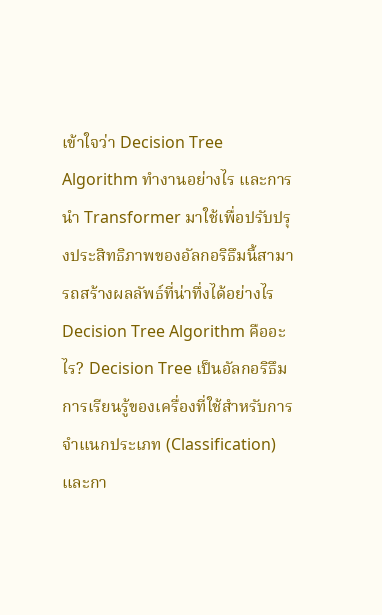เข้าใจว่า Decision Tree Algorithm ทำงานอย่างไร และการนำ Transformer มาใช้เพื่อปรับปรุงประสิทธิภาพของอัลกอริธึมนี้สามารถสร้างผลลัพธ์ที่น่าทึ่งได้อย่างไร Decision Tree Algorithm คืออะไร? Decision Tree เป็นอัลกอริธึมการเรียนรู้ของเครื่องที่ใช้สำหรับการจำแนกประเภท (Classification) และกา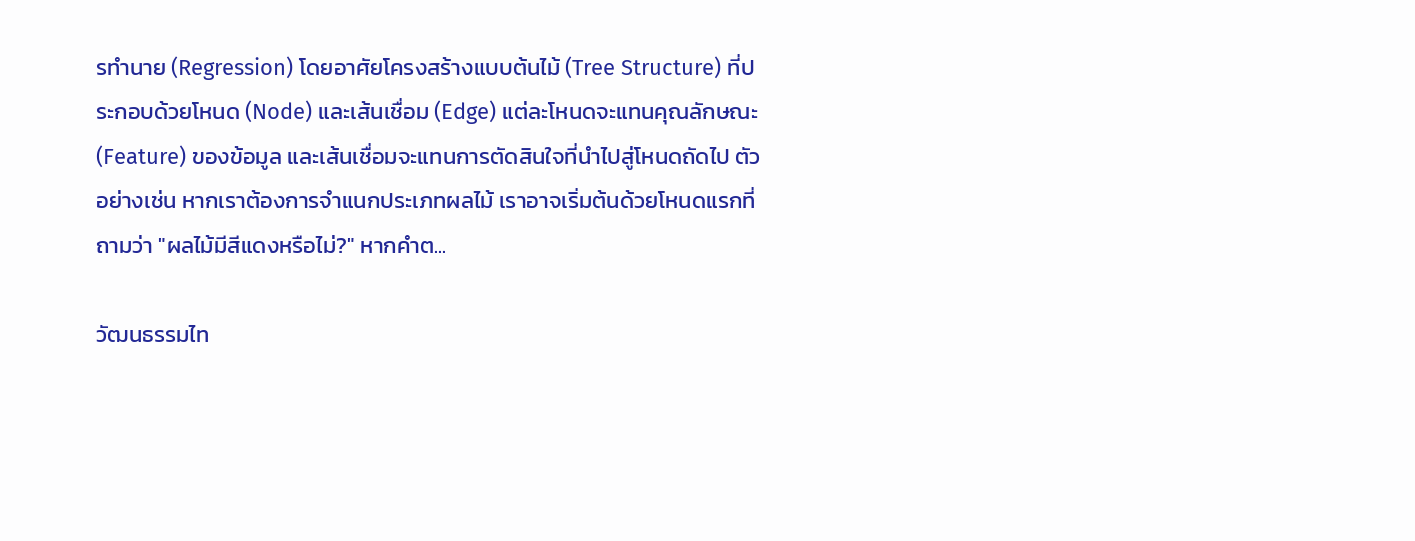รทำนาย (Regression) โดยอาศัยโครงสร้างแบบต้นไม้ (Tree Structure) ที่ประกอบด้วยโหนด (Node) และเส้นเชื่อม (Edge) แต่ละโหนดจะแทนคุณลักษณะ (Feature) ของข้อมูล และเส้นเชื่อมจะแทนการตัดสินใจที่นำไปสู่โหนดถัดไป ตัวอย่างเช่น หากเราต้องการจำแนกประเภทผลไม้ เราอาจเริ่มต้นด้วยโหนดแรกที่ถามว่า "ผลไม้มีสีแดงหรือไม่?" หากคำต...

วัฒนธรรมไท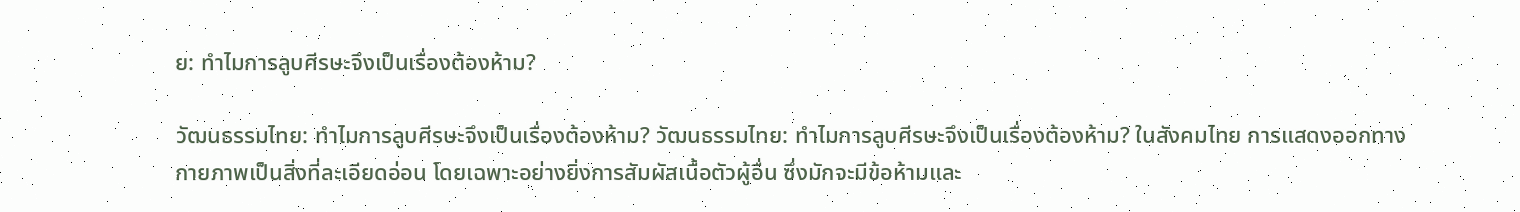ย: ทำไมการลูบศีรษะจึงเป็นเรื่องต้องห้าม?

วัฒนธรรมไทย: ทำไมการลูบศีรษะจึงเป็นเรื่องต้องห้าม? วัฒนธรรมไทย: ทำไมการลูบศีรษะจึงเป็นเรื่องต้องห้าม? ในสังคมไทย การแสดงออกทางกายภาพเป็นสิ่งที่ละเอียดอ่อน โดยเฉพาะอย่างยิ่งการสัมผัสเนื้อตัวผู้อื่น ซึ่งมักจะมีข้อห้ามและ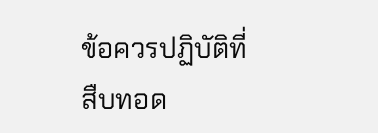ข้อควรปฏิบัติที่สืบทอด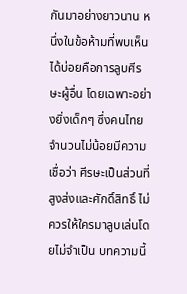กันมาอย่างยาวนาน หนึ่งในข้อห้ามที่พบเห็นได้บ่อยคือการลูบศีรษะผู้อื่น โดยเฉพาะอย่างยิ่งเด็กๆ ซึ่งคนไทยจำนวนไม่น้อยมีความเชื่อว่า ศีรษะเป็นส่วนที่สูงส่งและศักดิ์สิทธิ์ ไม่ควรให้ใครมาลูบเล่นโดยไม่จำเป็น บทความนี้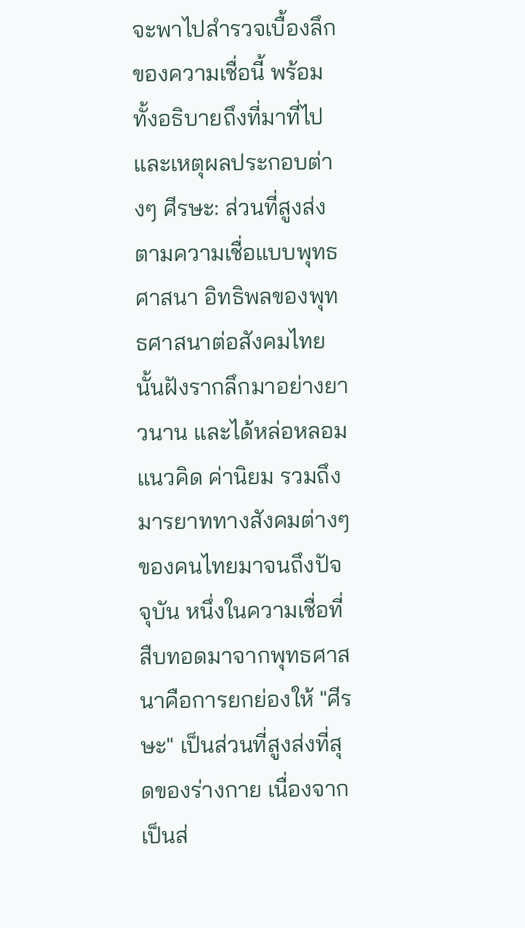จะพาไปสำรวจเบื้องลึกของความเชื่อนี้ พร้อมทั้งอธิบายถึงที่มาที่ไป และเหตุผลประกอบต่างๆ ศีรษะ: ส่วนที่สูงส่งตามความเชื่อแบบพุทธศาสนา อิทธิพลของพุทธศาสนาต่อสังคมไทยนั้นฝังรากลึกมาอย่างยาวนาน และได้หล่อหลอมแนวคิด ค่านิยม รวมถึงมารยาททางสังคมต่างๆ ของคนไทยมาจนถึงปัจจุบัน หนึ่งในความเชื่อที่สืบทอดมาจากพุทธศาสนาคือการยกย่องให้ "ศีรษะ" เป็นส่วนที่สูงส่งที่สุดของร่างกาย เนื่องจากเป็นส่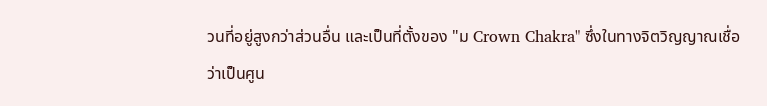วนที่อยู่สูงกว่าส่วนอื่น และเป็นที่ตั้งของ "ม Crown Chakra" ซึ่งในทางจิตวิญญาณเชื่อว่าเป็นศูน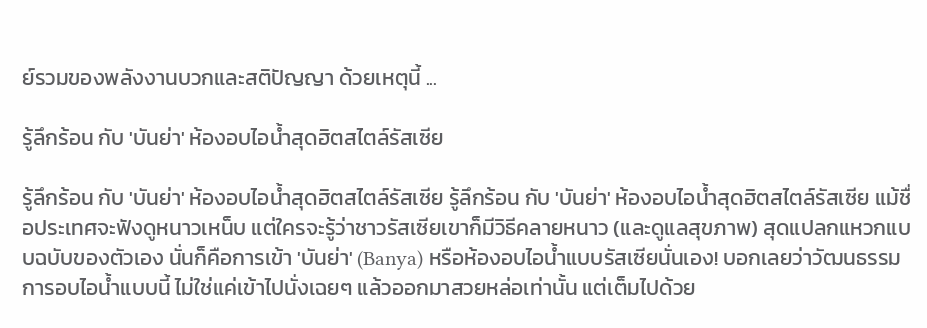ย์รวมของพลังงานบวกและสติปัญญา ด้วยเหตุนี้ ...

รู้ลึกร้อน กับ 'บันย่า' ห้องอบไอน้ำสุดฮิตสไตล์รัสเซีย

รู้ลึกร้อน กับ 'บันย่า' ห้องอบไอน้ำสุดฮิตสไตล์รัสเซีย รู้ลึกร้อน กับ 'บันย่า' ห้องอบไอน้ำสุดฮิตสไตล์รัสเซีย แม้ชื่อประเทศจะฟังดูหนาวเหน็บ แต่ใครจะรู้ว่าชาวรัสเซียเขาก็มีวิธีคลายหนาว (และดูแลสุขภาพ) สุดแปลกแหวกแบบฉบับของตัวเอง นั่นก็คือการเข้า 'บันย่า' (Banya) หรือห้องอบไอน้ำแบบรัสเซียนั่นเอง! บอกเลยว่าวัฒนธรรมการอบไอน้ำแบบนี้ ไม่ใช่แค่เข้าไปนั่งเฉยๆ แล้วออกมาสวยหล่อเท่านั้น แต่เต็มไปด้วย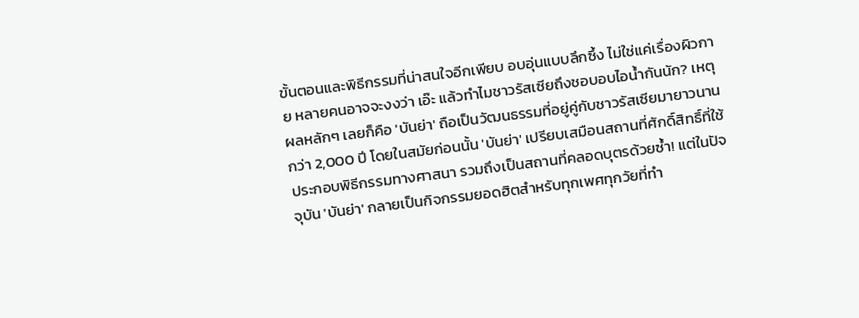ขั้นตอนและพิธีกรรมที่น่าสนใจอีกเพียบ อบอุ่นแบบลึกซึ้ง ไม่ใช่แค่เรื่องผิวกาย หลายคนอาจจะงงว่า เอ๊ะ แล้วทำไมชาวรัสเซียถึงชอบอบไอน้ำกันนัก? เหตุผลหลักๆ เลยก็คือ 'บันย่า' ถือเป็นวัฒนธรรมที่อยู่คู่กับชาวรัสเซียมายาวนานกว่า 2,000 ปี โดยในสมัยก่อนนั้น 'บันย่า' เปรียบเสมือนสถานที่ศักดิ์สิทธิ์ที่ใช้ประกอบพิธีกรรมทางศาสนา รวมถึงเป็นสถานที่คลอดบุตรด้วยซ้ำ! แต่ในปัจจุบัน 'บันย่า' กลายเป็นกิจกรรมยอดฮิตสำหรับทุกเพศทุกวัยที่ทำ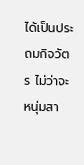ได้เป็นประถมกิจวัตร ไม่ว่าจะหนุ่มสา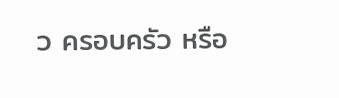ว ครอบครัว หรือ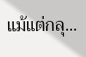แม้แต่กลุ...